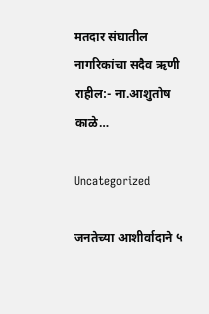मतदार संघातील नागरिकांचा सदैव ऋणी राहील:- ना.आशुतोष काळे…

Uncategorized

जनतेच्या आशीर्वादाने ५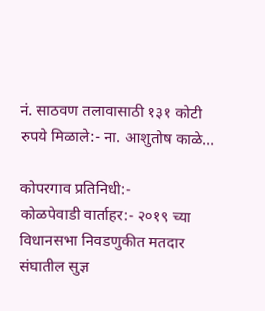नं. साठवण तलावासाठी १३१ कोटी रुपये मिळाले:- ना. आशुतोष काळे…

कोपरगाव प्रतिनिधी:-
कोळपेवाडी वार्ताहर:- २०१९ च्या विधानसभा निवडणुकीत मतदार संघातील सुज्ञ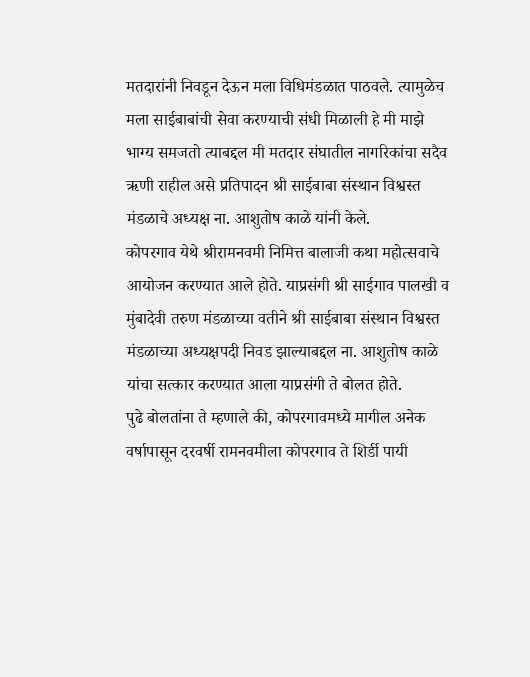मतदारांनी निवडून देऊन मला विधिमंडळात पाठवले. त्यामुळेच मला साईबाबांची सेवा करण्याची संधी मिळाली हे मी माझे भाग्य समजतो त्याबद्दल मी मतदार संघातील नागरिकांचा सदैव ऋणी राहील असे प्रतिपादन श्री साईबाबा संस्थान विश्वस्त मंडळाचे अध्यक्ष ना. आशुतोष काळे यांनी केले.
कोपरगाव येथे श्रीरामनवमी निमित्त बालाजी कथा महोत्सवाचे आयोजन करण्यात आले होते. याप्रसंगी श्री साईगाव पालखी व मुंबादेवी तरुण मंडळाच्या वतीने श्री साईबाबा संस्थान विश्वस्त मंडळाच्या अध्यक्षपदी निवड झाल्याबद्दल ना. आशुतोष काळे यांचा सत्कार करण्यात आला याप्रसंगी ते बोलत होते.
पुढे बोलतांना ते म्हणाले की, कोपरगावमध्ये मागील अनेक वर्षापासून दरवर्षी रामनवमीला कोपरगाव ते शिर्डी पायी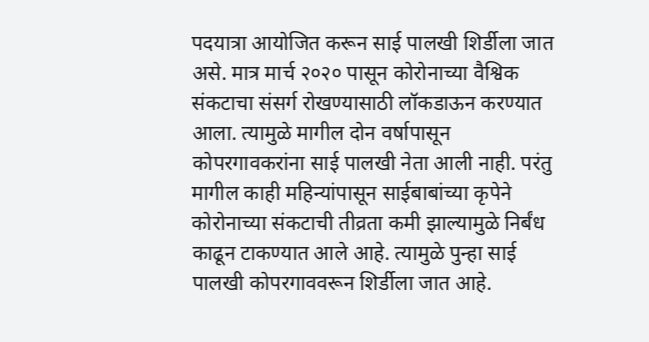पदयात्रा आयोजित करून साई पालखी शिर्डीला जात असे. मात्र मार्च २०२० पासून कोरोनाच्या वैश्विक संकटाचा संसर्ग रोखण्यासाठी लॉकडाऊन करण्यात आला. त्यामुळे मागील दोन वर्षापासून कोपरगावकरांना साई पालखी नेता आली नाही. परंतु मागील काही महिन्यांपासून साईबाबांच्या कृपेने कोरोनाच्या संकटाची तीव्रता कमी झाल्यामुळे निर्बंध काढून टाकण्यात आले आहे. त्यामुळे पुन्हा साई पालखी कोपरगाववरून शिर्डीला जात आहे.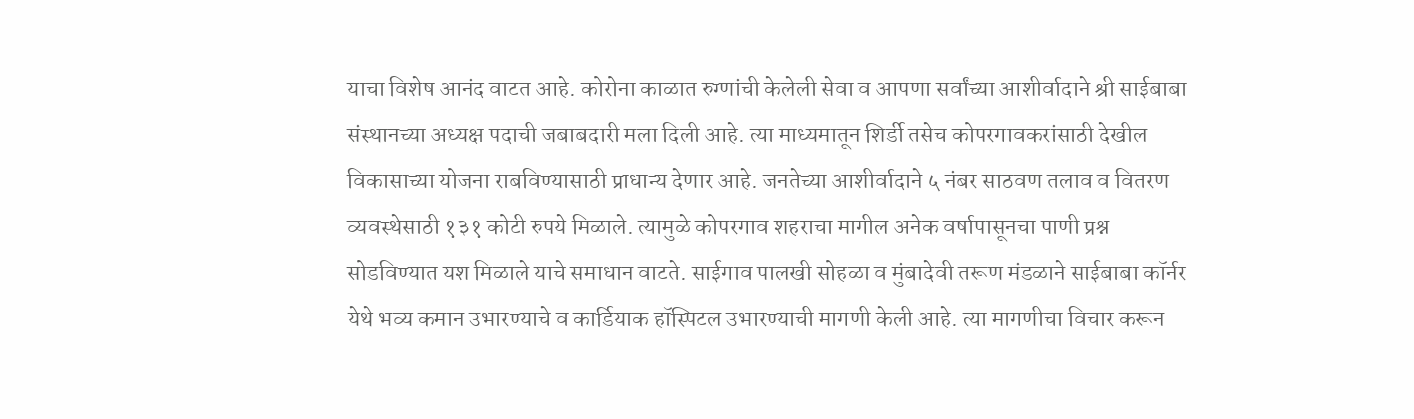याचा विशेष आनंद वाटत आहे. कोरोना काळात रुग्णांची केलेली सेवा व आपणा सर्वांच्या आशीर्वादाने श्री साईबाबा संस्थानच्या अध्यक्ष पदाची जबाबदारी मला दिली आहे. त्या माध्यमातून शिर्डी तसेच कोपरगावकरांसाठी देखील विकासाच्या योजना राबविण्यासाठी प्राधान्य देणार आहे. जनतेच्या आशीर्वादाने ५ नंबर साठवण तलाव व वितरण व्यवस्थेसाठी १३१ कोटी रुपये मिळाले. त्यामुळे कोपरगाव शहराचा मागील अनेक वर्षापासूनचा पाणी प्रश्न सोडविण्यात यश मिळाले याचे समाधान वाटते. साईगाव पालखी सोहळा व मुंबादेवी तरूण मंडळाने साईबाबा कॉर्नर येथे भव्य कमान उभारण्याचे व कार्डियाक हॉस्पिटल उभारण्याची मागणी केली आहे. त्या मागणीचा विचार करून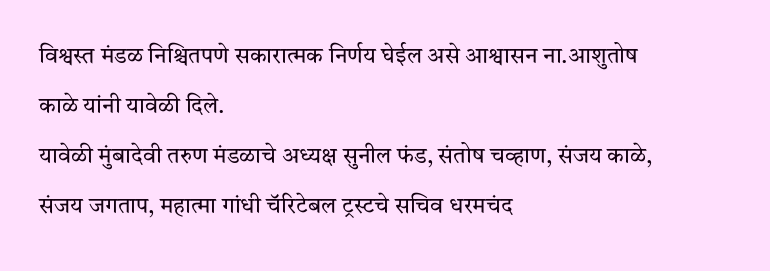विश्वस्त मंडळ निश्चितपणे सकारात्मक निर्णय घेईल असे आश्वासन ना.आशुतोष काळे यांनी यावेळी दिले.
यावेळी मुंबादेवी तरुण मंडळाचे अध्यक्ष सुनील फंड, संतोष चव्हाण, संजय काळे, संजय जगताप, महात्मा गांधी चॅरिटेबल ट्रस्टचे सचिव धरमचंद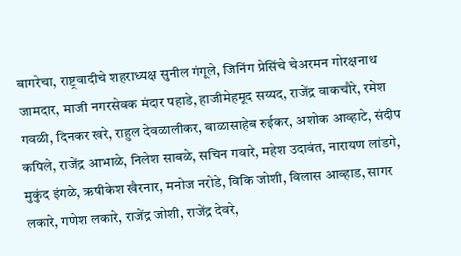बागरेचा, राष्ट्रवादीचे शहराध्यक्ष सुनील गंगूले, जिनिंग प्रेसिंचे चेअरमन गोरक्षनाथ जामदार, माजी नगरसेवक मंदार पहाडे, हाजीमेहमूद सय्यद, राजेंद्र वाकचौरे, रमेश गवळी, दिनकर खरे, राहुल देवळालीकर, बाळासाहेब रुईकर, अशोक आव्हाटे, संदीप कपिले, राजेंद्र आभाळे, निलेश साबळे, सचिन गवारे, महेश उदावंत, नारायण लांडगे, मुकुंद इंगळे, ऋषीकेश खैरनार, मनोज नरोडे, विकि जोशी, विलास आव्हाड, सागर लकारे, गणेश लकारे, राजेंद्र जोशी, राजेंद्र देवरे,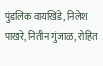पुंडलिक वायखिंडे, निलेश पाखरे, नितीन गुंजाळ, रोहित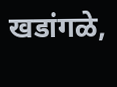खडांगळे,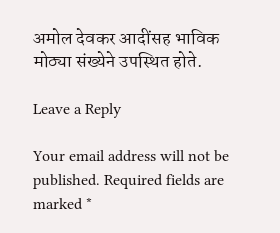अमोल देवकर आदींसह भाविक मोठ्या संख्येने उपस्थित होते.

Leave a Reply

Your email address will not be published. Required fields are marked *